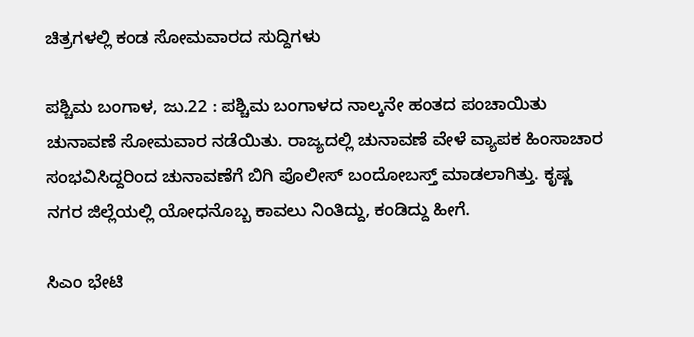ಚಿತ್ರಗಳಲ್ಲಿ ಕಂಡ ಸೋಮವಾರದ ಸುದ್ದಿಗಳು

ಪಶ್ಚಿಮ ಬಂಗಾಳ, ಜು.22 : ಪಶ್ಚಿಮ ಬಂಗಾಳದ ನಾಲ್ಕನೇ ಹಂತದ ಪಂಚಾಯಿತು ಚುನಾವಣೆ ಸೋಮವಾರ ನಡೆಯಿತು. ರಾಜ್ಯದಲ್ಲಿ ಚುನಾವಣೆ ವೇಳೆ ವ್ಯಾಪಕ ಹಿಂಸಾಚಾರ ಸಂಭವಿಸಿದ್ದರಿಂದ ಚುನಾವಣೆಗೆ ಬಿಗಿ ಪೊಲೀಸ್ ಬಂದೋಬಸ್ತ್ ಮಾಡಲಾಗಿತ್ತು. ಕೃಷ್ಣ ನಗರ ಜಿಲ್ಲೆಯಲ್ಲಿ ಯೋಧನೊಬ್ಬ ಕಾವಲು ನಿಂತಿದ್ದು, ಕಂಡಿದ್ದು ಹೀಗೆ.

ಸಿಎಂ ಭೇಟಿ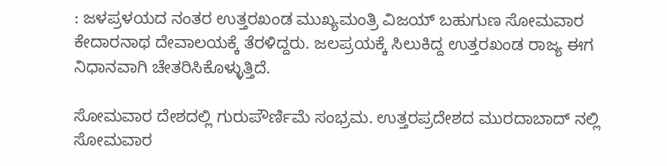: ಜಳಪ್ರಳಯದ ನಂತರ ಉತ್ತರಖಂಡ ಮುಖ್ಯಮಂತ್ರಿ ವಿಜಯ್ ಬಹುಗುಣ ಸೋಮವಾರ ಕೇದಾರನಾಥ ದೇವಾಲಯಕ್ಕೆ ತೆರಳಿದ್ದರು. ಜಲಪ್ರಯಕ್ಕೆ ಸಿಲುಕಿದ್ದ ಉತ್ತರಖಂಡ ರಾಜ್ಯ ಈಗ ನಿಧಾನವಾಗಿ ಚೇತರಿಸಿಕೊಳ್ಳುತ್ತಿದೆ.

ಸೋಮವಾರ ದೇಶದಲ್ಲಿ ಗುರುಪೌರ್ಣಿಮೆ ಸಂಭ್ರಮ. ಉತ್ತರಪ್ರದೇಶದ ಮುರದಾಬಾದ್ ನಲ್ಲಿ ಸೋಮವಾರ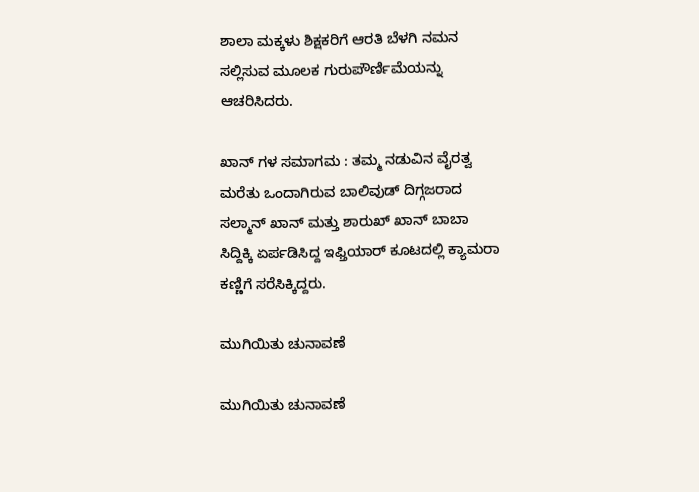ಶಾಲಾ ಮಕ್ಕಳು ಶಿಕ್ಷಕರಿಗೆ ಆರತಿ ಬೆಳಗಿ ನಮನ ಸಲ್ಲಿಸುವ ಮೂಲಕ ಗುರುಪೌರ್ಣಿಮೆಯನ್ನು ಆಚರಿಸಿದರು.

ಖಾನ್ ಗಳ ಸಮಾಗಮ : ತಮ್ಮ ನಡುವಿನ ವೈರತ್ವ ಮರೆತು ಒಂದಾಗಿರುವ ಬಾಲಿವುಡ್ ದಿಗ್ಗಜರಾದ ಸಲ್ಮಾನ್ ಖಾನ್ ಮತ್ತು ಶಾರುಖ್ ಖಾನ್ ಬಾಬಾ ಸಿದ್ದಿಕ್ಕಿ ಏರ್ಪಡಿಸಿದ್ದ ಇಫ್ತಿಯಾರ್ ಕೂಟದಲ್ಲಿ ಕ್ಯಾಮರಾ ಕಣ್ಣಿಗೆ ಸರೆಸಿಕ್ಕಿದ್ದರು.

ಮುಗಿಯಿತು ಚುನಾವಣೆ

ಮುಗಿಯಿತು ಚುನಾವಣೆ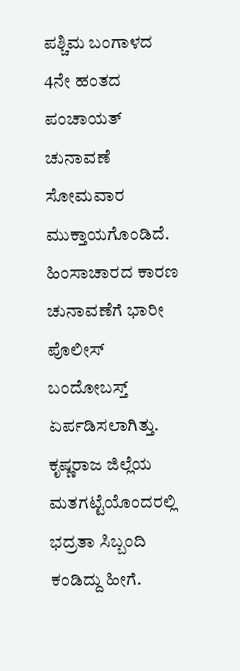ಪಶ್ಚಿಮ ಬಂಗಾಳದ 4ನೇ ಹಂತದ ಪಂಚಾಯತ್ ಚುನಾವಣೆ ಸೋಮವಾರ ಮುಕ್ತಾಯಗೊಂಡಿದೆ. ಹಿಂಸಾಚಾರದ ಕಾರಣ ಚುನಾವಣೆಗೆ ಭಾರೀ ಪೊಲೀಸ್ ಬಂದೋಬಸ್ತ್ ಏರ್ಪಡಿಸಲಾಗಿತ್ತು. ಕೃಷ್ಣರಾಜ ಜಿಲ್ಲೆಯ ಮತಗಟ್ಟೆಯೊಂದರಲ್ಲಿ ಭದ್ರತಾ ಸಿಬ್ಬಂದಿ ಕಂಡಿದ್ದು ಹೀಗೆ.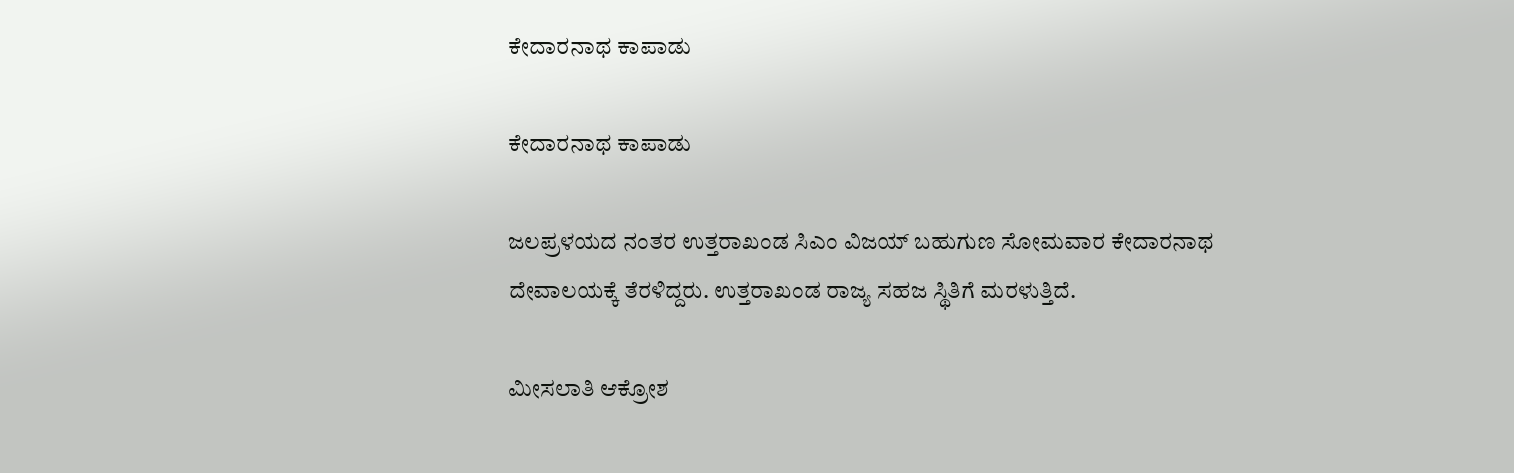ಕೇದಾರನಾಥ ಕಾಪಾಡು

ಕೇದಾರನಾಥ ಕಾಪಾಡು

ಜಲಪ್ರಳಯದ ನಂತರ ಉತ್ತರಾಖಂಡ ಸಿಎಂ ವಿಜಯ್ ಬಹುಗುಣ ಸೋಮವಾರ ಕೇದಾರನಾಥ ದೇವಾಲಯಕ್ಕೆ ತೆರಳಿದ್ದರು. ಉತ್ತರಾಖಂಡ ರಾಜ್ಯ ಸಹಜ ಸ್ಥಿತಿಗೆ ಮರಳುತ್ತಿದೆ.

ಮೀಸಲಾತಿ ಆಕ್ರೋಶ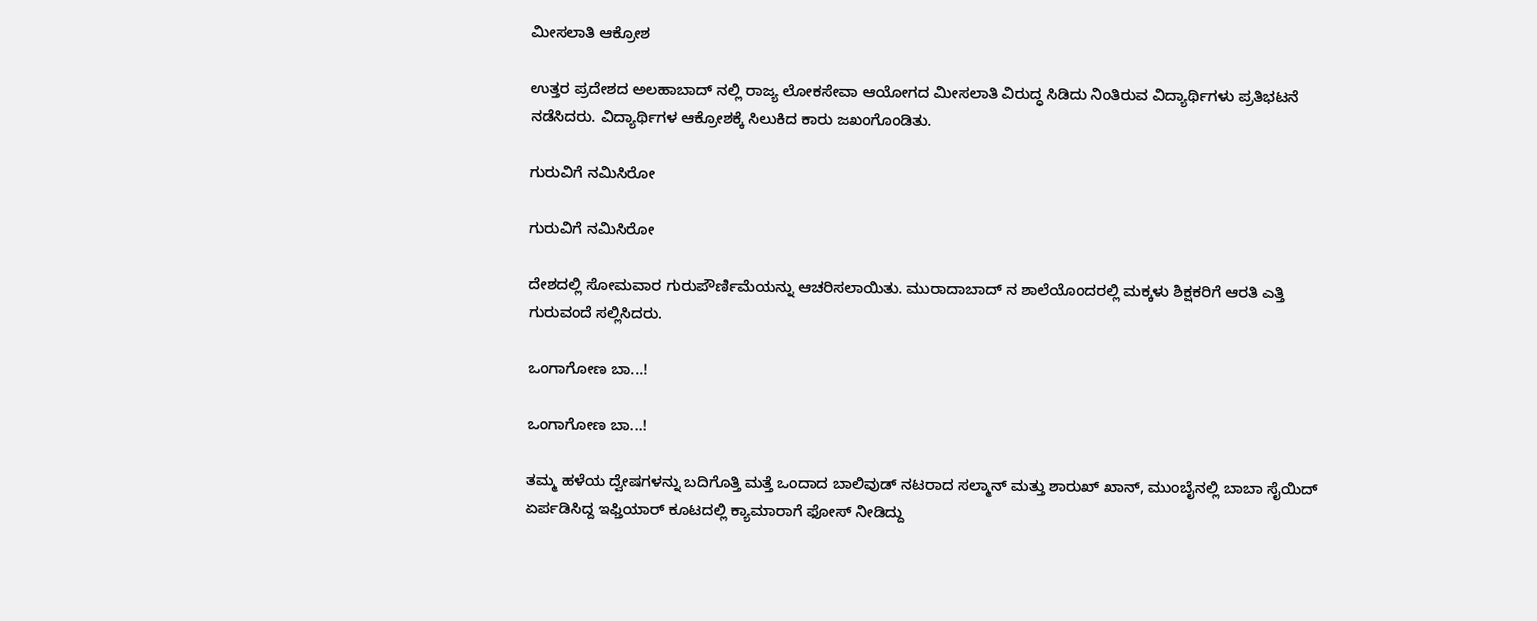ಮೀಸಲಾತಿ ಆಕ್ರೋಶ

ಉತ್ತರ ಪ್ರದೇಶದ ಅಲಹಾಬಾದ್ ನಲ್ಲಿ ರಾಜ್ಯ ಲೋಕಸೇವಾ ಆಯೋಗದ ಮೀಸಲಾತಿ ವಿರುದ್ಧ ಸಿಡಿದು ನಿಂತಿರುವ ವಿದ್ಯಾರ್ಥಿಗಳು ಪ್ರತಿಭಟನೆ ನಡೆಸಿದರು. ವಿದ್ಯಾರ್ಥಿಗಳ ಆಕ್ರೋಶಕ್ಕೆ ಸಿಲುಕಿದ ಕಾರು ಜಖಂಗೊಂಡಿತು.

ಗುರುವಿಗೆ ನಮಿಸಿರೋ

ಗುರುವಿಗೆ ನಮಿಸಿರೋ

ದೇಶದಲ್ಲಿ ಸೋಮವಾರ ಗುರುಪೌರ್ಣಿಮೆಯನ್ನು ಆಚರಿಸಲಾಯಿತು. ಮುರಾದಾಬಾದ್ ನ ಶಾಲೆಯೊಂದರಲ್ಲಿ ಮಕ್ಕಳು ಶಿಕ್ಷಕರಿಗೆ ಆರತಿ ಎತ್ತಿ ಗುರುವಂದೆ ಸಲ್ಲಿಸಿದರು.

ಒಂಗಾಗೋಣ ಬಾ...!

ಒಂಗಾಗೋಣ ಬಾ...!

ತಮ್ಮ ಹಳೆಯ ದ್ವೇಷಗಳನ್ನು ಬದಿಗೊತ್ತಿ ಮತ್ತೆ ಒಂದಾದ ಬಾಲಿವುಡ್ ನಟರಾದ ಸಲ್ಮಾನ್ ಮತ್ತು ಶಾರುಖ್ ಖಾನ್, ಮುಂಬೈನಲ್ಲಿ ಬಾಬಾ ಸೈಯಿದ್ ಏರ್ಪಡಿಸಿದ್ದ ಇಫ್ತಿಯಾರ್ ಕೂಟದಲ್ಲಿ ಕ್ಯಾಮಾರಾಗೆ ಫೋಸ್ ನೀಡಿದ್ದು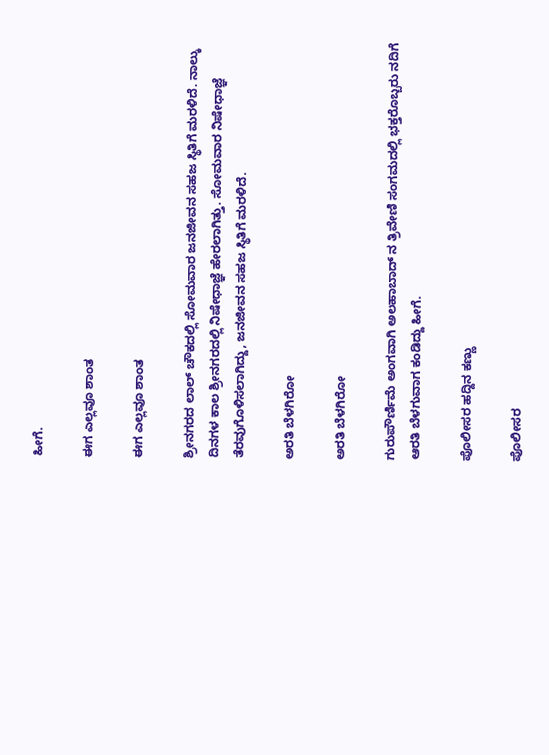ಹೀಗೆ.

ಈಗ ಎಲ್ಲವೂ ಶಾಂತ

ಈಗ ಎಲ್ಲವೂ ಶಾಂತ

ಶ್ರೀನಗರದ ಲಾಲ್ ಚೌಕದಲ್ಲಿ ಸೋಮವಾರ ಜನಜೀವನ ಸಹಜ ಸ್ಥಿತಿಗೆ ಮರಳಿದೆ. ನಾಲ್ಕು ದಿನಗಳ ಕಾಲ ಶ್ರೀನಗರದಲ್ಲಿ ನಿಷೇಧಾಜ್ಞೆ ಹೇರಲಾಗಿತ್ತು. ಸೋಮವಾರ ನಿಷೇಧಾಜ್ಞೆ ತೆರವುಗೊಳಿಸಲಾಗಿದ್ದು, ಜನಜೀವನ ಸಹಜ ಸ್ಥಿತಿಗೆ ಮರಳಿದೆ.

ಅರತಿ ಬೆಳಗಿರೋ

ಅರತಿ ಬೆಳಗಿರೋ

ಗುರುಪೌರ್ಣಿಮೆ ಅಂಗವಾಗಿ ಅಲಹಾಬಾದ್ ನ ತ್ರಿವೇಣಿ ಸಂಗಮದಲ್ಲಿ ಭಕ್ತರೊಬ್ಬರು ನದಿಗೆ ಆರತಿ ಬೆಳಗುವಾಗ ಕಂಡಿದ್ದು ಹೀಗೆ.

ಪೊಲೀಸರ ಹದ್ದಿನ ಕಣ್ಣು

ಪೊಲೀಸರ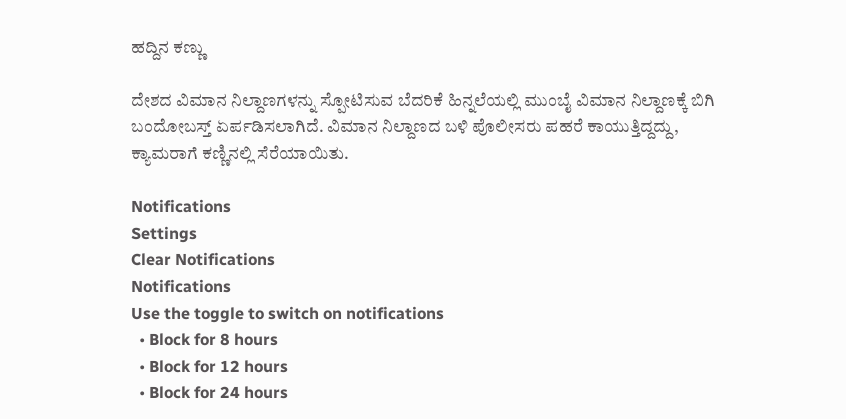ಹದ್ದಿನ ಕಣ್ಣು

ದೇಶದ ವಿಮಾನ ನಿಲ್ದಾಣಗಳನ್ನು ಸ್ಪೋಟಿಸುವ ಬೆದರಿಕೆ ಹಿನ್ನಲೆಯಲ್ಲಿ ಮುಂಬೈ ವಿಮಾನ ನಿಲ್ದಾಣಕ್ಕೆ ಬಿಗಿ ಬಂದೋಬಸ್ತ್ ಏರ್ಪಡಿಸಲಾಗಿದೆ. ವಿಮಾನ ನಿಲ್ದಾಣದ ಬಳಿ ಪೊಲೀಸರು ಪಹರೆ ಕಾಯುತ್ತಿದ್ದದ್ದು, ಕ್ಯಾಮರಾಗೆ ಕಣ್ಣಿನಲ್ಲಿ ಸೆರೆಯಾಯಿತು.

Notifications
Settings
Clear Notifications
Notifications
Use the toggle to switch on notifications
  • Block for 8 hours
  • Block for 12 hours
  • Block for 24 hours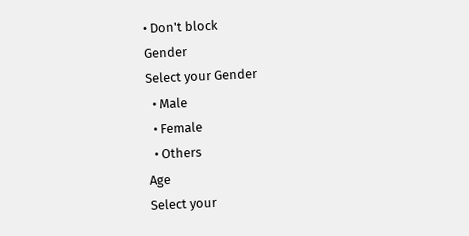• Don't block
Gender
Select your Gender
  • Male
  • Female
  • Others
Age
Select your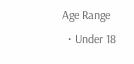Age Range
  • Under 18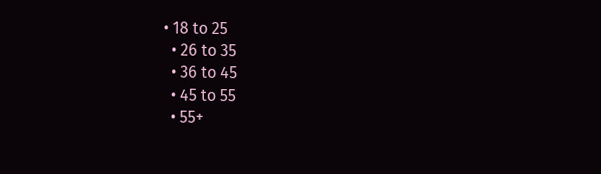• 18 to 25
  • 26 to 35
  • 36 to 45
  • 45 to 55
  • 55+